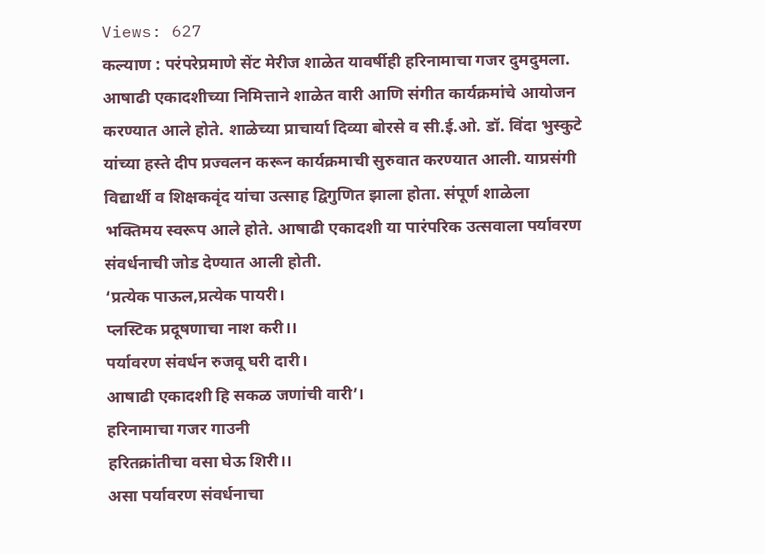Views: 627
कल्याण : परंपरेप्रमाणे सेंट मेरीज शाळेत यावर्षीही हरिनामाचा गजर दुमदुमला. आषाढी एकादशीच्या निमित्ताने शाळेत वारी आणि संगीत कार्यक्रमांचे आयोजन करण्यात आले होते. शाळेच्या प्राचार्या दिव्या बोरसे व सी.ई.ओ. डॉ. विंदा भुस्कुटे यांच्या हस्ते दीप प्रज्वलन करून कार्यक्रमाची सुरुवात करण्यात आली. याप्रसंगी विद्यार्थी व शिक्षकवृंद यांचा उत्साह द्विगुणित झाला होता. संपूर्ण शाळेला भक्तिमय स्वरूप आले होते. आषाढी एकादशी या पारंपरिक उत्सवाला पर्यावरण संवर्धनाची जोड देण्यात आली होती.
‘प्रत्येक पाऊल,प्रत्येक पायरी।
प्लस्टिक प्रदूषणाचा नाश करी।।
पर्यावरण संवर्धन रुजवू घरी दारी।
आषाढी एकादशी हि सकळ जणांची वारी’।
हरिनामाचा गजर गाउनी
हरितक्रांतीचा वसा घेऊ शिरी।।
असा पर्यावरण संवर्धनाचा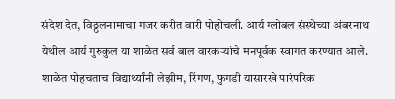संदेश देत, विठ्ठलनामाचा गजर करीत वारी पोहोचली. आर्य ग्लोबल संस्थेच्या अंबरनाथ येथील आर्य गुरुकुल या शाळेत सर्व बाल वारकऱ्यांचे मनपूर्वक स्वागत करण्यात आले. शाळेत पोहचताच विद्यार्थ्यांनी लेझीम, रिंगण, फुगडी यासारखे पारंपरिक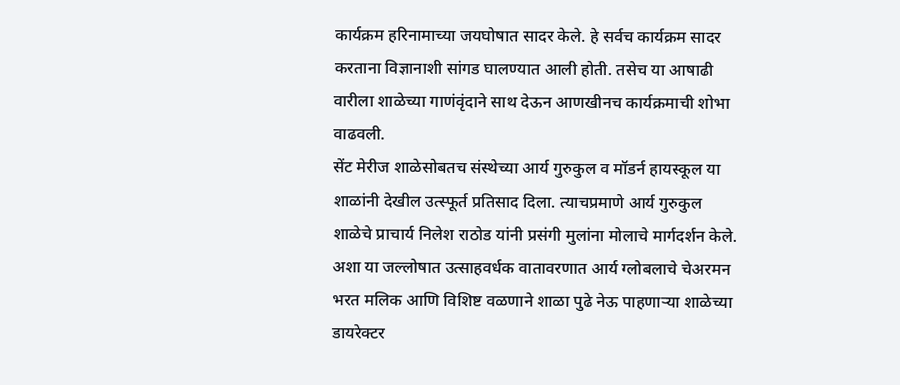कार्यक्रम हरिनामाच्या जयघोषात सादर केले. हे सर्वच कार्यक्रम सादर करताना विज्ञानाशी सांगड घालण्यात आली होती. तसेच या आषाढी वारीला शाळेच्या गाणंवृंदाने साथ देऊन आणखीनच कार्यक्रमाची शोभा वाढवली.
सेंट मेरीज शाळेसोबतच संस्थेच्या आर्य गुरुकुल व मॉडर्न हायस्कूल या शाळांनी देखील उत्स्फूर्त प्रतिसाद दिला. त्याचप्रमाणे आर्य गुरुकुल शाळेचे प्राचार्य निलेश राठोड यांनी प्रसंगी मुलांना मोलाचे मार्गदर्शन केले. अशा या जल्लोषात उत्साहवर्धक वातावरणात आर्य ग्लोबलाचे चेअरमन भरत मलिक आणि विशिष्ट वळणाने शाळा पुढे नेऊ पाहणाऱ्या शाळेच्या डायरेक्टर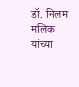डॉ. निलम मलिक यांच्या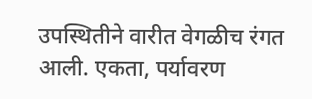उपस्थितीने वारीत वेगळीच रंगत आली. एकता, पर्यावरण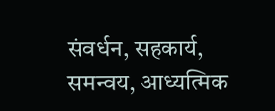संवर्धन, सहकार्य, समन्वय, आध्यत्मिक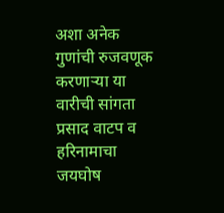अशा अनेक गुणांची रुजवणूक करणाऱ्या या वारीची सांगता प्रसाद वाटप व हरिनामाचा जयघोष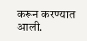करून करण्यात आली.